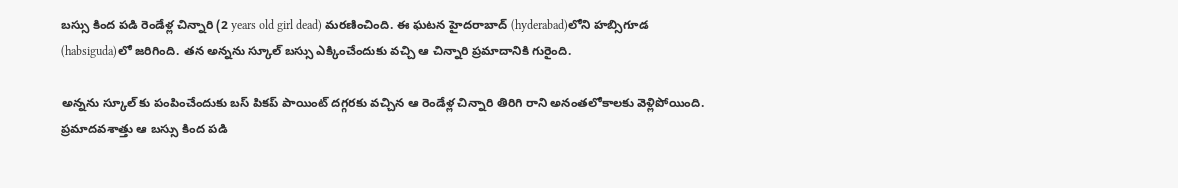బస్సు కింద పడి రెండేళ్ల చిన్నారి (2 years old girl dead) మరణించింది. ఈ ఘటన హైదరాబాద్ (hyderabad)లోని హబ్సిగూడ (habsiguda)లో జరిగింది. తన అన్నను స్కూల్ బస్సు ఎక్కించేందుకు వచ్చి ఆ చిన్నారి ప్రమాదానికి గురైంది.

అన్నను స్కూల్ కు పంపించేందుకు బస్ పికప్ పాయింట్ దగ్గరకు వచ్చిన ఆ రెండేళ్ల చిన్నారి తిరిగి రాని అనంతలోకాలకు వెళ్లిపోయింది. ప్రమాదవశాత్తు ఆ బస్సు కింద పడి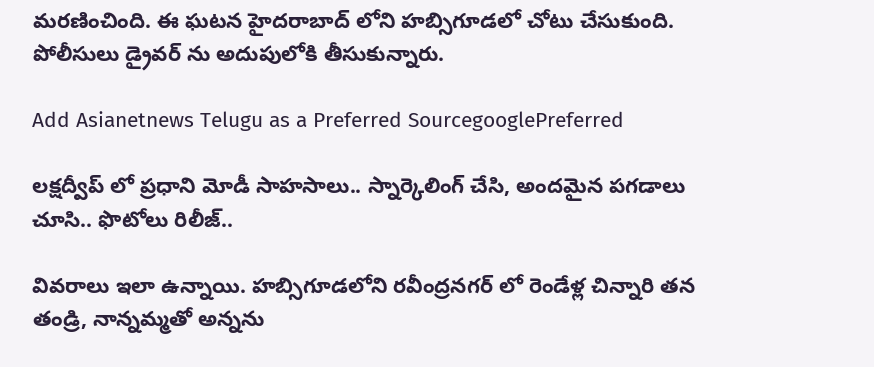మరణించింది. ఈ ఘటన హైదరాబాద్ లోని హబ్సిగూడలో చోటు చేసుకుంది. పోలీసులు డ్రైవర్ ను అదుపులోకి తీసుకున్నారు.

Add Asianetnews Telugu as a Preferred SourcegooglePreferred

లక్షద్వీప్ లో ప్రధాని మోడీ సాహసాలు.. స్నార్కెలింగ్ చేసి, అందమైన పగడాలు చూసి.. ఫొటోలు రిలీజ్..

వివరాలు ఇలా ఉన్నాయి. హబ్సిగూడలోని రవీంద్రనగర్ లో రెండేళ్ల చిన్నారి తన తండ్రి, నాన్నమ్మతో అన్నను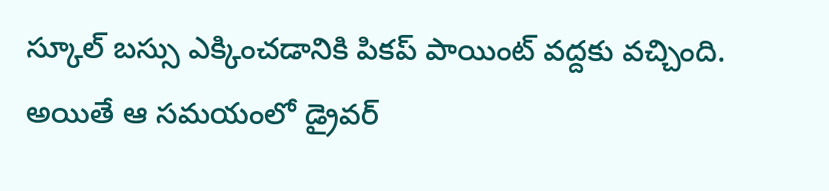స్కూల్ బస్సు ఎక్కించడానికి పికప్ పాయింట్ వద్దకు వచ్చింది. అయితే ఆ సమయంలో డ్రైవర్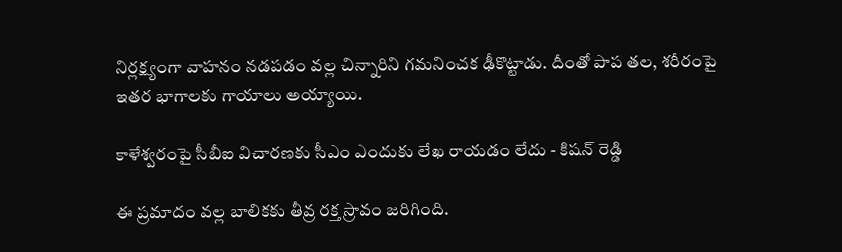నిర్లక్ష్యంగా వాహనం నడపడం వల్ల చిన్నారిని గమనించక ఢీకొట్టాడు. దీంతో పాప తల, శరీరంపై ఇతర భాగాలకు గాయాలు అయ్యాయి.

కాళేశ్వరంపై సీబీఐ విచారణకు సీఎం ఎందుకు లేఖ రాయడం లేదు - కిషన్ రెడ్డి

ఈ ప్రమాదం వల్ల బాలికకు తీవ్ర రక్త స్రావం జరిగింది.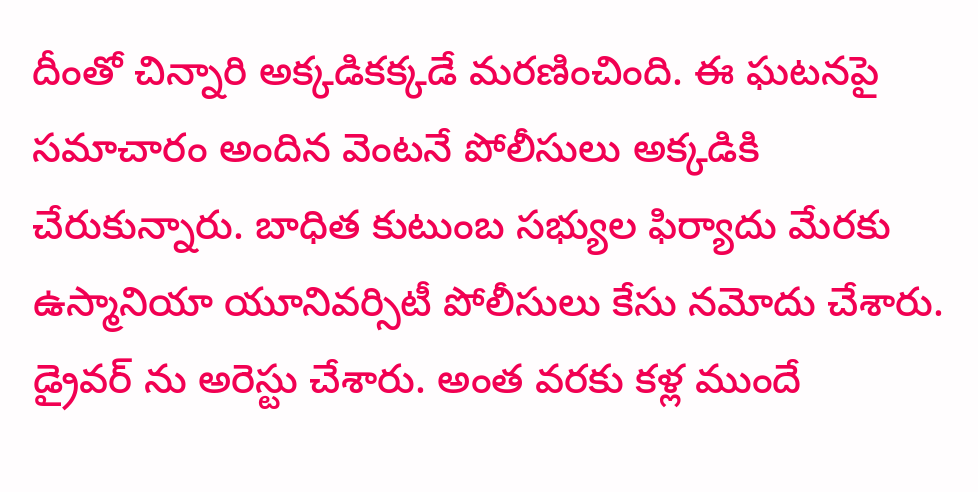దీంతో చిన్నారి అక్కడికక్కడే మరణించింది. ఈ ఘటనపై సమాచారం అందిన వెంటనే పోలీసులు అక్కడికి చేరుకున్నారు. బాధిత కుటుంబ సభ్యుల ఫిర్యాదు మేరకు ఉస్మానియా యూనివర్సిటీ పోలీసులు కేసు నమోదు చేశారు. డ్రైవర్ ను అరెస్టు చేశారు. అంత వరకు కళ్ల ముందే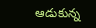ఆడుకున్న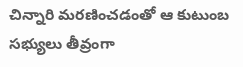చిన్నారి మరణించడంతో ఆ కుటుంబ సభ్యులు తీవ్రంగా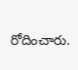రోదించారు.